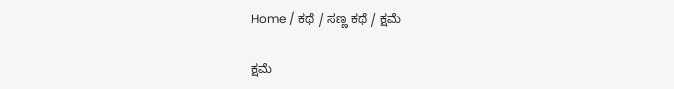Home / ಕಥೆ / ಸಣ್ಣ ಕಥೆ / ಕ್ಷಮೆ

ಕ್ಷಮೆ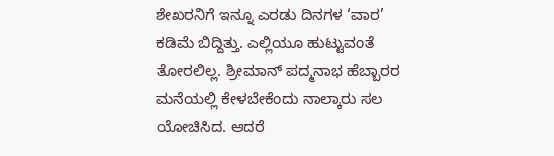ಶೇಖರನಿಗೆ ಇನ್ನೂ ಎರಡು ದಿನಗಳ ‘ವಾರ’ ಕಡಿಮೆ ಬಿದ್ದಿತ್ತು. ಎಲ್ಲಿಯೂ ಹುಟ್ಟುವಂತೆ ತೋರಲಿಲ್ಲ. ಶ್ರೀಮಾನ್ ಪದ್ಮನಾಭ ಹೆಬ್ಬಾರರ ಮನೆಯಲ್ಲಿ ಕೇಳಬೇಕೆಂದು ನಾಲ್ಕಾರು ಸಲ ಯೋಚಿಸಿದ. ಆದರೆ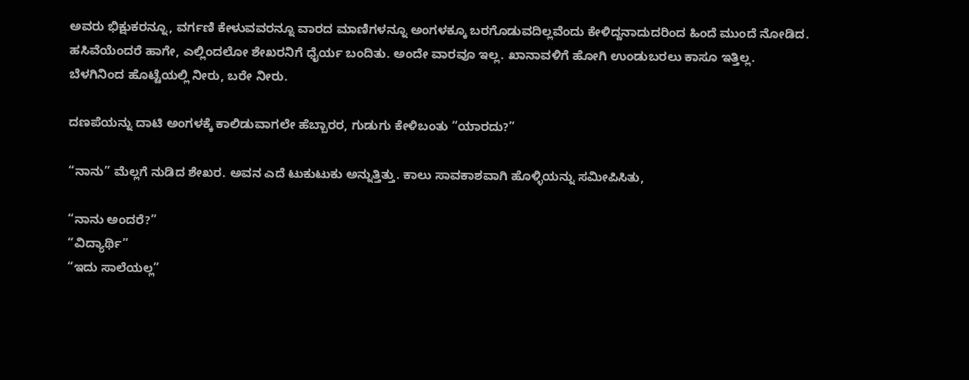ಅವರು ಭಿಕ್ಷುಕರನ್ನೂ, ವರ್ಗಣಿ ಕೇಳುವವರನ್ನೂ ವಾರದ ಮಾಣಿಗಳನ್ನೂ ಅಂಗಳಕ್ಕೂ ಬರಗೊಡುವದಿಲ್ಲವೆಂದು ಕೇಳಿದ್ದನಾದುದರಿಂದ ಹಿಂದೆ ಮುಂದೆ ನೋಡಿದ. ಹಸಿವೆಯೆಂದರೆ ಹಾಗೇ, ಎಲ್ಲಿಂದಲೋ ಶೇಖರನಿಗೆ ಧೈರ್ಯ ಬಂದಿತು. ಅಂದೇ ವಾರವೂ ಇಲ್ಲ. ಖಾನಾವಳಿಗೆ ಹೋಗಿ ಉಂಡುಬರಲು ಕಾಸೂ ಇತ್ತಿಲ್ಲ. ಬೆಳಗಿನಿಂದ ಹೊಟ್ಟೆಯಲ್ಲಿ ನೀರು, ಬರೇ ನೀರು.

ದಣಪೆಯನ್ನು ದಾಟಿ ಅಂಗಳಕ್ಕೆ ಕಾಲಿಡುವಾಗಲೇ ಹೆಬ್ಬಾರರ, ಗುಡುಗು ಕೇಳಿಬಂತು “ಯಾರದು?”

“ನಾನು” ಮೆಲ್ಲಗೆ ನುಡಿದ ಶೇಖರ. ಅವನ ಎದೆ ಟುಕುಟುಕು ಅನ್ನುತ್ತಿತ್ತು. ಕಾಲು ಸಾವಕಾಶವಾಗಿ ಹೊಳ್ಳಿಯನ್ನು ಸಮೀಪಿಸಿತು,

“ನಾನು ಅಂದರೆ?”
“ವಿದ್ಯಾರ್ಥಿ”
“ಇದು ಸಾಲೆಯಲ್ಲ”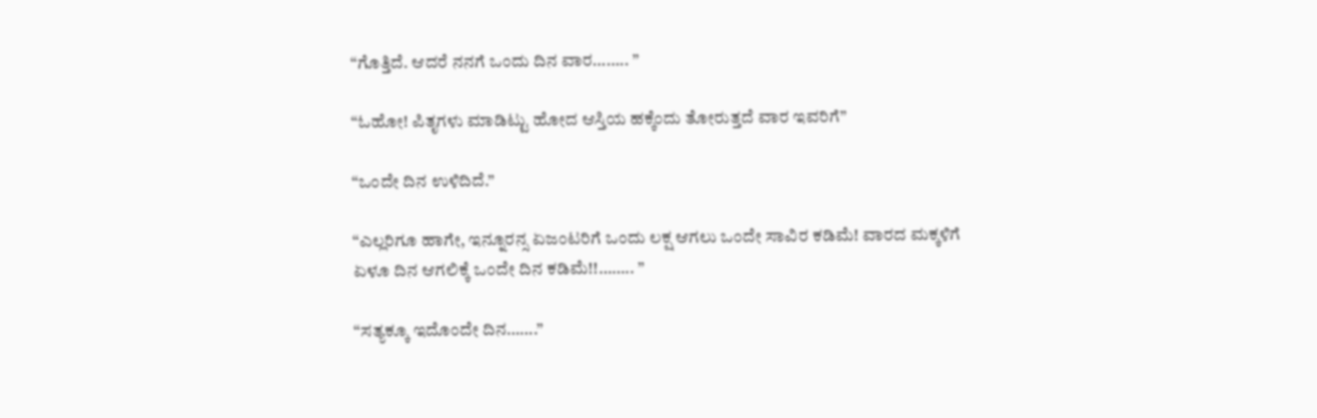“ಗೊತ್ತಿದೆ. ಆದರೆ ನನಗೆ ಒಂದು ದಿನ ವಾರ…….. ”

“ಓಹೋ! ಪಿತೃಗಳು ಮಾಡಿಟ್ಟು ಹೋದ ಆಸ್ತಿಯ ಹಕ್ಕೆಂದು ತೋರುತ್ತದೆ ವಾರ ಇವರಿಗೆ”

“ಒಂದೇ ದಿನ ಉಳಿದಿದೆ.”

“ಎಲ್ಲರಿಗೂ ಹಾಗೇ, ಇನ್ನೂರನ್ಸ ಏಜಂಟರಿಗೆ ಒಂದು ಲಕ್ಷ ಆಗಲು ಒಂದೇ ಸಾವಿರ ಕಡಿಮೆ! ವಾರದ ಮಕ್ಕಳಿಗೆ ಏಳೂ ದಿನ ಆಗಲಿಕ್ಕೆ ಒಂದೇ ದಿನ ಕಡಿಮೆ!!…….. ”

“ಸತ್ಯಕ್ಕೂ ಇದೊಂದೇ ದಿನ…….”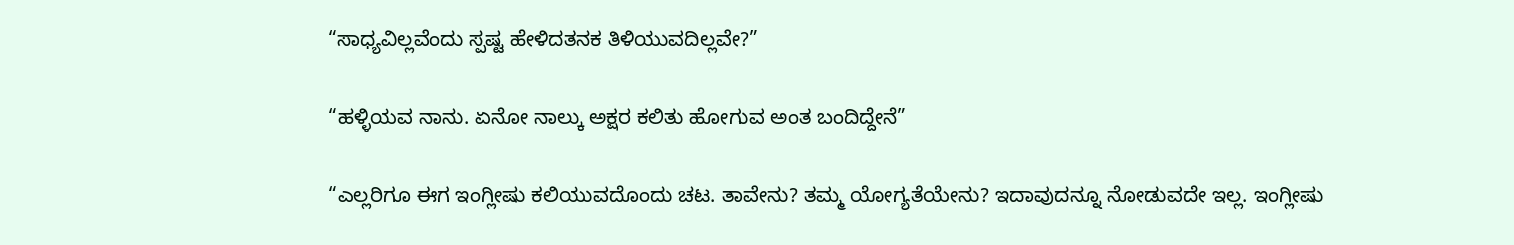“ಸಾಧ್ಯವಿಲ್ಲವೆಂದು ಸ್ಪಷ್ಟ ಹೇಳಿದತನಕ ತಿಳಿಯುವದಿಲ್ಲವೇ?”

“ಹಳ್ಳಿಯವ ನಾನು. ಏನೋ ನಾಲ್ಕು ಅಕ್ಷರ ಕಲಿತು ಹೋಗುವ ಅಂತ ಬಂದಿದ್ದೇನೆ”

“ಎಲ್ಲರಿಗೂ ಈಗ ಇಂಗ್ಲೀಷು ಕಲಿಯುವದೊಂದು ಚಟ. ತಾವೇನು? ತಮ್ಮ ಯೋಗ್ಯತೆಯೇನು? ಇದಾವುದನ್ನೂ ನೋಡುವದೇ ಇಲ್ಲ. ಇಂಗ್ಲೀಷು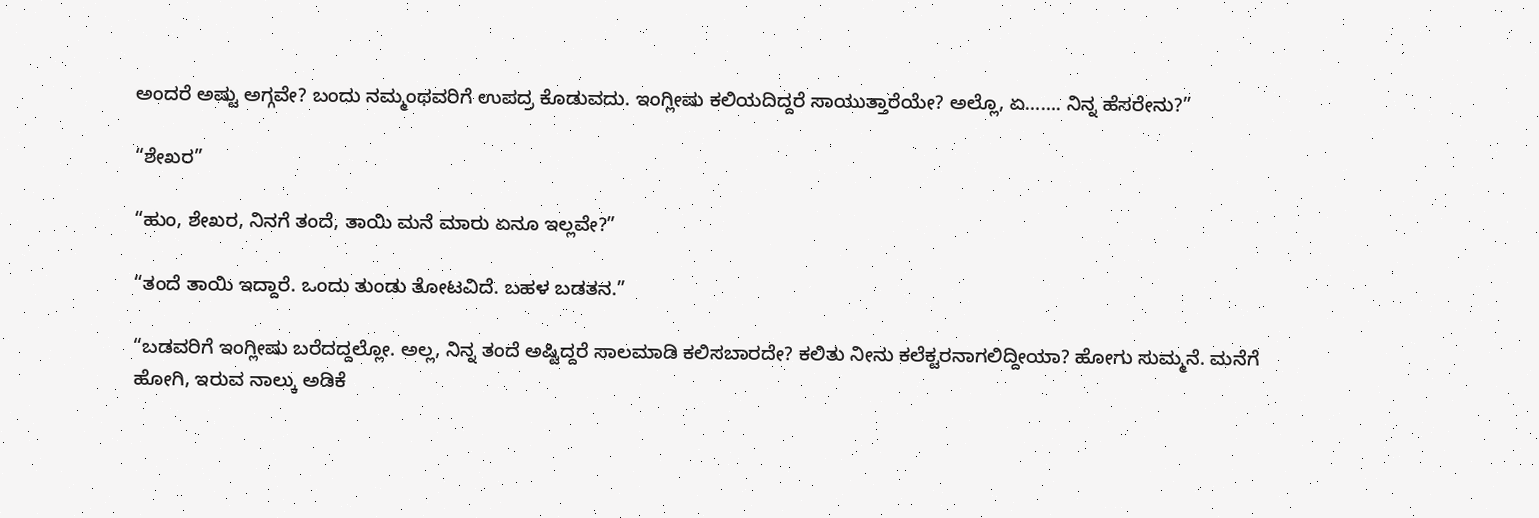ಅಂದರೆ ಅಷ್ಟು ಅಗ್ಗವೇ? ಬಂದು ನಮ್ಮಂಥವರಿಗೆ ಉಪದ್ರ ಕೊಡುವದು. ಇಂಗ್ಲೀಷು ಕಲಿಯದಿದ್ದರೆ ಸಾಯುತ್ತಾರೆಯೇ? ಅಲ್ಲೊ, ಏ……. ನಿನ್ನ ಹೆಸರೇನು?”

“ಶೇಖರ”

“ಹುಂ, ಶೇಖರ, ನಿನಗೆ ತಂದೆ, ತಾಯಿ ಮನೆ ಮಾರು ಏನೂ ಇಲ್ಲವೇ?”

“ತಂದೆ ತಾಯಿ ಇದ್ದಾರೆ. ಒಂದು ತುಂಡು ತೋಟವಿದೆ. ಬಹಳ ಬಡತನ.”

“ಬಡವರಿಗೆ ಇಂಗ್ಲೀಷು ಬರೆದದ್ದಲ್ಲೋ. ಅಲ್ಲ, ನಿನ್ನ ತಂದೆ ಅಷ್ಟಿದ್ದರೆ ಸಾಲಮಾಡಿ ಕಲಿಸಬಾರದೇ? ಕಲಿತು ನೀನು ಕಲೆಕ್ಟರನಾಗಲಿದ್ದೀಯಾ? ಹೋಗು ಸುಮ್ಮನೆ. ಮನೆಗೆ ಹೋಗಿ, ಇರುವ ನಾಲ್ಕು ಅಡಿಕೆ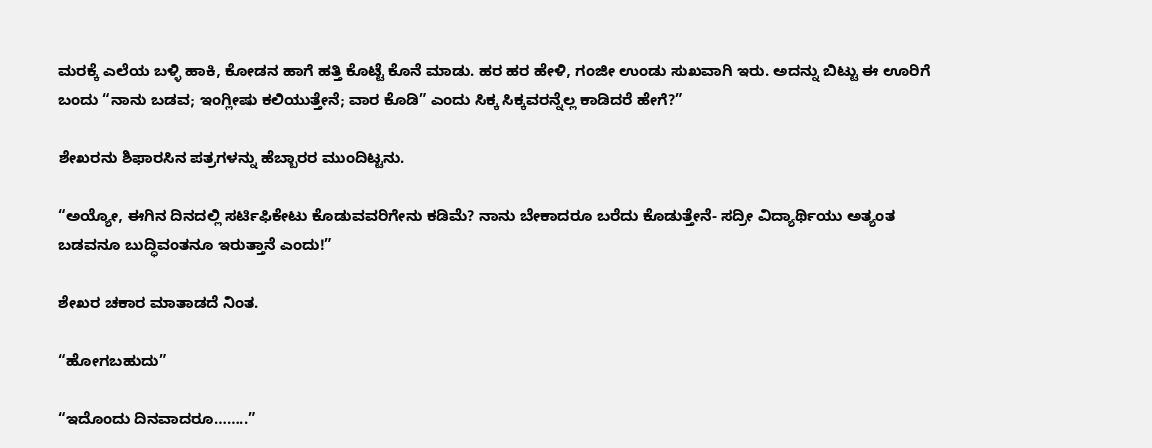ಮರಕ್ಕೆ ಎಲೆಯ ಬಳ್ಳಿ ಹಾಕಿ, ಕೋಡನ ಹಾಗೆ ಹತ್ತಿ ಕೊಟ್ಟೆ ಕೊನೆ ಮಾಡು. ಹರ ಹರ ಹೇಳಿ, ಗಂಜೀ ಉಂಡು ಸುಖವಾಗಿ ಇರು. ಅದನ್ನು ಬಿಟ್ಟು ಈ ಊರಿಗೆ ಬಂದು “ನಾನು ಬಡವ; ಇಂಗ್ಲೀಷು ಕಲಿಯುತ್ತೇನೆ; ವಾರ ಕೊಡಿ” ಎಂದು ಸಿಕ್ಕ ಸಿಕ್ಕವರನ್ನೆಲ್ಲ ಕಾಡಿದರೆ ಹೇಗೆ?”

ಶೇಖರನು ಶಿಫಾರಸಿನ ಪತ್ರಗಳನ್ನು ಹೆಬ್ಬಾರರ ಮುಂದಿಟ್ಟನು.

“ಅಯ್ಯೋ, ಈಗಿನ ದಿನದಲ್ಲಿ ಸರ್ಟಿಫಿಕೇಟು ಕೊಡುವವರಿಗೇನು ಕಡಿಮೆ? ನಾನು ಬೇಕಾದರೂ ಬರೆದು ಕೊಡುತ್ತೇನೆ- ಸದ್ರೀ ವಿದ್ಯಾರ್ಥಿಯು ಅತ್ಯಂತ ಬಡವನೂ ಬುದ್ಧಿವಂತನೂ ಇರುತ್ತಾನೆ ಎಂದು!”

ಶೇಖರ ಚಕಾರ ಮಾತಾಡದೆ ನಿಂತ.

“ಹೋಗಬಹುದು”

“ಇದೊಂದು ದಿನವಾದರೂ……..”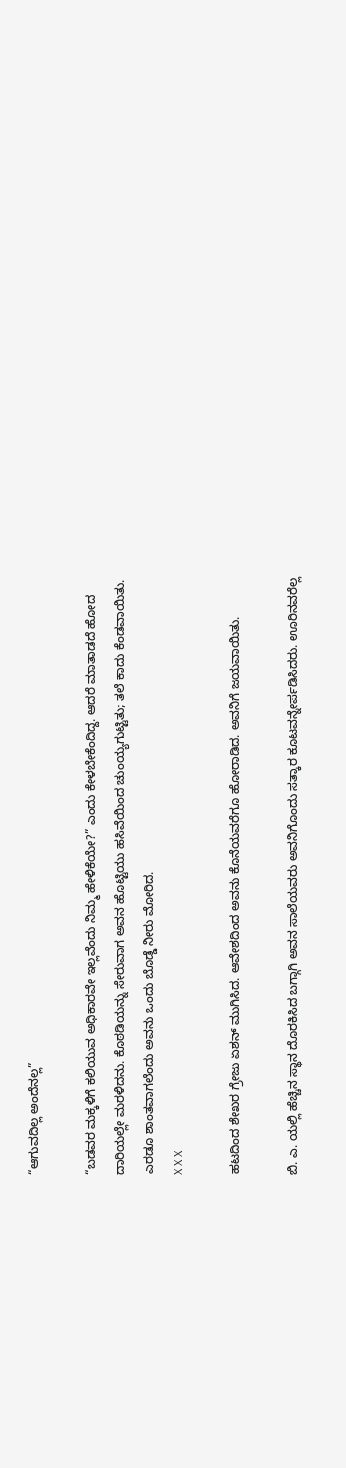“ಆಗುವದಿಲ್ಲ ಅಂದೆನಲ್ಲ”

“ಬಡವರ ಮಕ್ಕಳಿಗೆ ಕಲಿಯುವ ಅಧಿಕಾರವೇ ಇಲ್ಲವೆಂದು ನಿಮ್ಮ ಹೇಳಿಕೆಯೇ?” ಎಂದು ಕೇಳಬೇಕೆಂದಿದ್ದ. ಆದರೆ ಮಾತಾಡದೆ ಹೋದ ದಾರಿಯಲ್ಲೇ ಮರಳಿದನು. ಕೊಠಡಿಯನ್ನು ಸೇರುವಾಗ ಅವನ ಹೊಟ್ಟಿಯು ಹಸಿವೆಯಿಂದ ಚುಂಯ್ಯಗುಟ್ಟಿತು; ತಲೆ ಕಾದು ಕೆಂಡವಾಯಿತು. ಎರಡೂ ಶಾಂತವಾಗಲೆಂದು ಅವನು ಒಂದು ಬೊಡ್ಡೆ ನೀರು ಮೋರಿದ.
X X X

ಹಟದಿಂದ ಶೇಖರ ಗ್ರೇಜು ಏಶನ್ ಮುಗಿಸಿದ. ಆವೇಶದಿಂದ ಅವನು ಕೊನೆಯವರೆಗೂ ಹೋರಾಡಿದ. ಅವನಿಗೆ ಜಯವಾಯಿತು.

ಬಿ. ಎ. ಯಲ್ಲಿ ಹೆಚ್ಚಿನ ಸ್ಥಾನ ದೊರಕಿಸಿದ ಬಗ್ಗಾಗಿ ಅವನ ಸಾಲೆಯವರು ಅವನಿಗೊಂದು ಸತ್ಕಾರ ಕೂಟವನ್ನೇರ್ಪಡಿಸಿದರು. ಊರಿನವರೆಲ್ಲ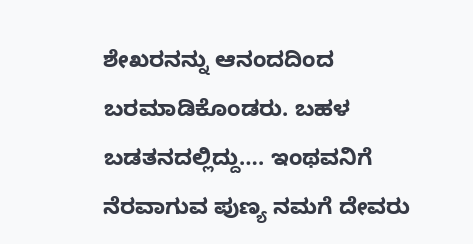ಶೇಖರನನ್ನು ಆನಂದದಿಂದ ಬರಮಾಡಿಕೊಂಡರು. ಬಹಳ ಬಡತನದಲ್ಲಿದ್ದು…. ಇಂಥವನಿಗೆ ನೆರವಾಗುವ ಪುಣ್ಯ ನಮಗೆ ದೇವರು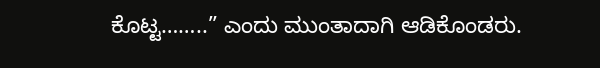ಕೊಟ್ಟ……..” ಎಂದು ಮುಂತಾದಾಗಿ ಆಡಿಕೊಂಡರು.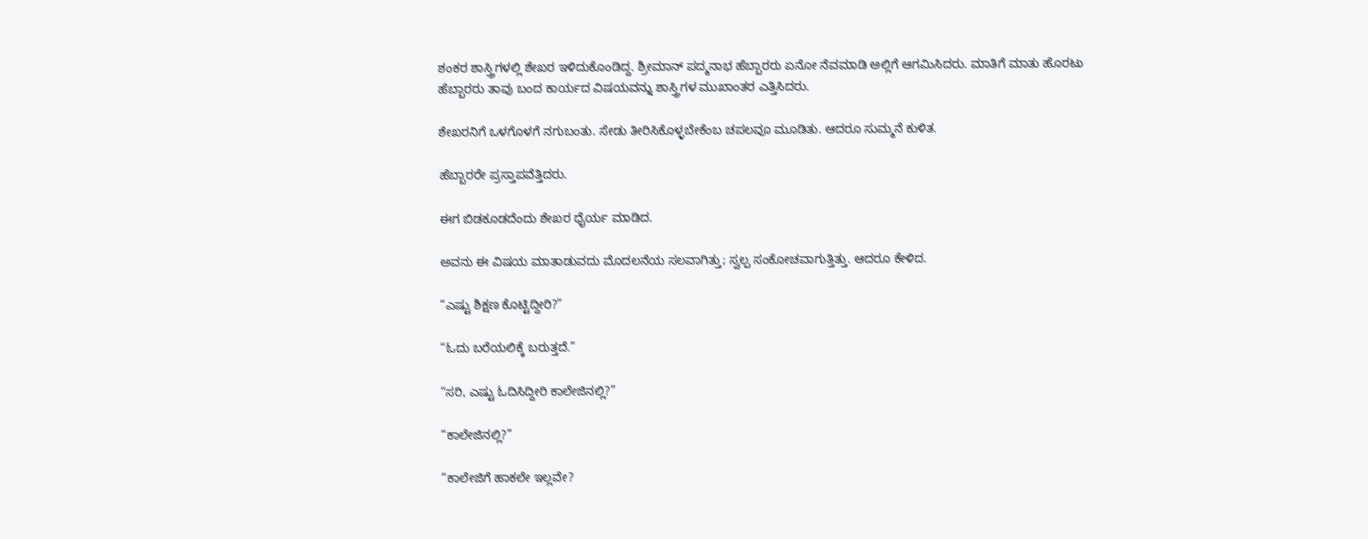ಶಂಕರ ಶಾಸ್ತ್ರಿಗಳಲ್ಲಿ ಶೇಖರ ಇಳಿದುಕೊಂಡಿದ್ದ. ಶ್ರೀಮಾನ್ ಪದ್ಮನಾಭ ಹೆಬ್ಬಾರರು ಏನೋ ನೆವಮಾಡಿ ಅಲ್ಲಿಗೆ ಆಗಮಿಸಿದರು. ಮಾತಿಗೆ ಮಾತು ಹೊರಟು ಹೆಬ್ಬಾರರು ತಾವು ಬಂದ ಕಾರ್ಯದ ವಿಷಯವನ್ನು ಶಾಸ್ತ್ರಿಗಳ ಮುಖಾಂತರ ಎತ್ತಿಸಿದರು.

ಶೇಖರನಿಗೆ ಒಳಗೊಳಗೆ ನಗುಬಂತು. ಸೇಡು ತೀರಿಸಿಕೊಳ್ಳಬೇಕೆಂಬ ಚಪಲವೂ ಮೂಡಿತು. ಆದರೂ ಸುಮ್ಮನೆ ಕುಳಿತ.

ಹೆಬ್ಬಾರರೇ ಪ್ರಸ್ತಾಪವೆತ್ತಿದರು.

ಈಗ ಬಿಡಕೂಡದೆಂದು ಶೇಖರ ಧೈರ್ಯ ಮಾಡಿದ.

ಅವನು ಈ ವಿಷಯ ಮಾತಾಡುವದು ಮೊದಲನೆಯ ಸಲವಾಗಿತ್ತು; ಸ್ವಲ್ಪ ಸಂಕೋಚವಾಗುತ್ತಿತ್ತು. ಆದರೂ ಕೇಳಿದ.

“ಎಷ್ಟು ಶಿಕ್ಷಣ ಕೊಟ್ಟಿದ್ದೀರಿ?”

“ಓದು ಬರೆಯಲಿಕ್ಕೆ ಬರುತ್ತದೆ.”

“ಸರಿ, ಎಷ್ಟು ಓದಿಸಿದ್ದೀರಿ ಕಾಲೇಜಿನಲ್ಲಿ?”

“ಕಾಲೇಜಿನಲ್ಲಿ?”

“ಕಾಲೇಜಿಗೆ ಹಾಕಲೇ ಇಲ್ಲವೇ?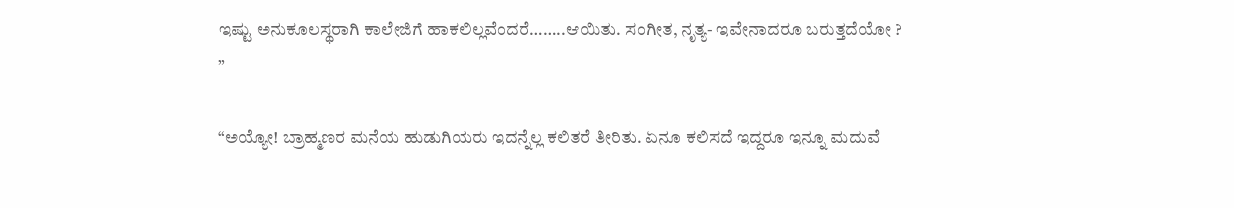ಇಷ್ಟು ಅನುಕೂಲಸ್ಥರಾಗಿ ಕಾಲೇಜಿಗೆ ಹಾಕಲಿಲ್ಲವೆಂದರೆ……..ಆಯಿತು. ಸಂಗೀತ, ನೃತ್ಯ- ಇವೇನಾದರೂ ಬರುತ್ತದೆಯೋ ? ”

“ಅಯ್ಯೋ! ಬ್ರಾಹ್ಮಣರ ಮನೆಯ ಹುಡುಗಿಯರು ಇದನ್ನೆಲ್ಲ ಕಲಿತರೆ ತೀರಿತು. ಏನೂ ಕಲಿಸದೆ ಇದ್ದರೂ ಇನ್ನೂ ಮದುವೆ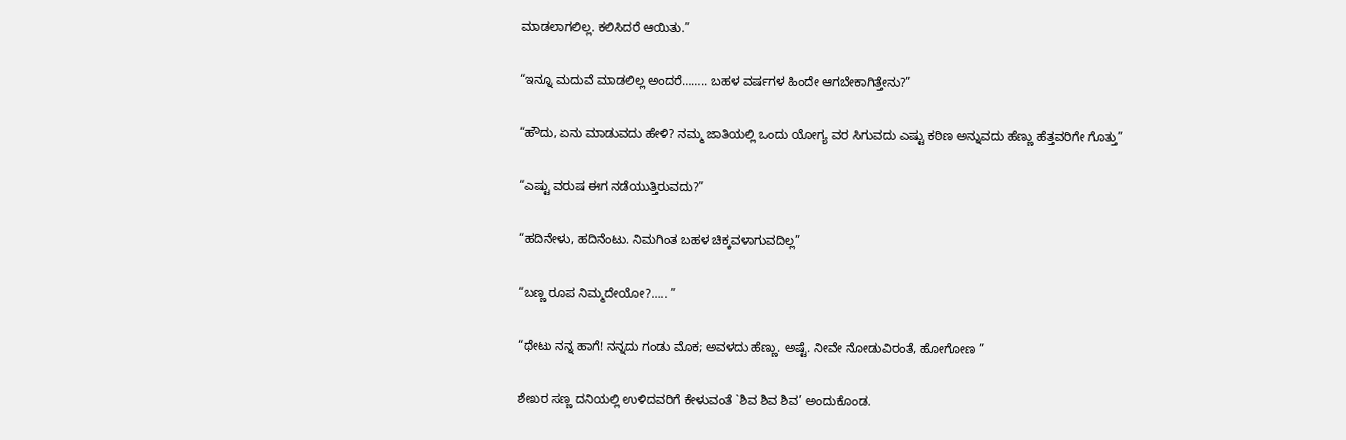ಮಾಡಲಾಗಲಿಲ್ಲ. ಕಲಿಸಿದರೆ ಆಯಿತು.”

“ಇನ್ನೂ ಮದುವೆ ಮಾಡಲಿಲ್ಲ ಅಂದರೆ…….. ಬಹಳ ವರ್ಷಗಳ ಹಿಂದೇ ಆಗಬೇಕಾಗಿತ್ತೇನು?”

“ಹೌದು, ಏನು ಮಾಡುವದು ಹೇಳಿ? ನಮ್ಮ ಜಾತಿಯಲ್ಲಿ ಒಂದು ಯೋಗ್ಯ ವರ ಸಿಗುವದು ಎಷ್ಟು ಕಠಿಣ ಅನ್ನುವದು ಹೆಣ್ಣು ಹೆತ್ತವರಿಗೇ ಗೊತ್ತು”

“ಎಷ್ಟು ವರುಷ ಈಗ ನಡೆಯುತ್ತಿರುವದು?”

“ಹದಿನೇಳು, ಹದಿನೆಂಟು. ನಿಮಗಿಂತ ಬಹಳ ಚಿಕ್ಕವಳಾಗುವದಿಲ್ಲ”

“ಬಣ್ಣ ರೂಪ ನಿಮ್ಮದೇಯೋ?….. ”

“ಥೇಟು ನನ್ನ ಹಾಗೆ! ನನ್ನದು ಗಂಡು ಮೊಕ; ಅವಳದು ಹೆಣ್ಣು. ಅಷ್ಟೆ. ನೀವೇ ನೋಡುವಿರಂತೆ, ಹೋಗೋಣ ”

ಶೇಖರ ಸಣ್ಣ ದನಿಯಲ್ಲಿ ಉಳಿದವರಿಗೆ ಕೇಳುವಂತೆ `ಶಿವ ಶಿವ ಶಿವ’ ಅಂದುಕೊಂಡ.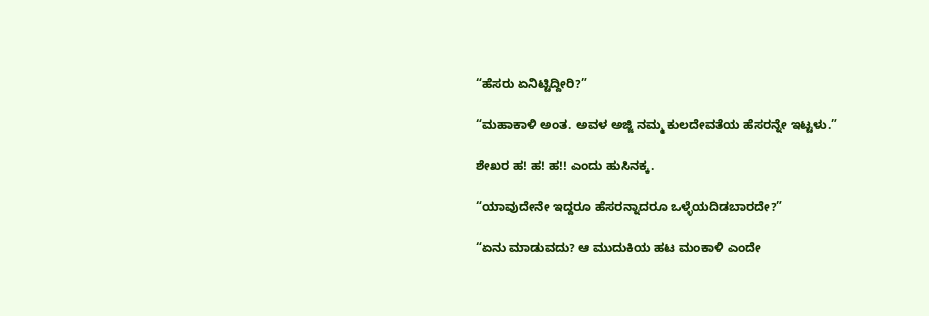“ಹೆಸರು ಏನಿಟ್ಟಿದ್ದೀರಿ?”

“ಮಹಾಕಾಳಿ ಅಂತ. ಅವಳ ಅಜ್ಜಿ ನಮ್ಮ ಕುಲದೇವತೆಯ ಹೆಸರನ್ನೇ ಇಟ್ಟಳು.”

ಶೇಖರ ಹ! ಹ! ಹ!! ಎಂದು ಹುಸಿನಕ್ಕ.

“ಯಾವುದೇನೇ ಇದ್ದರೂ ಹೆಸರನ್ನಾದರೂ ಒಳ್ಳೆಯದಿಡಬಾರದೇ?”

“ಏನು ಮಾಡುವದು? ಆ ಮುದುಕಿಯ ಹಟ ಮಂಕಾಳಿ ಎಂದೇ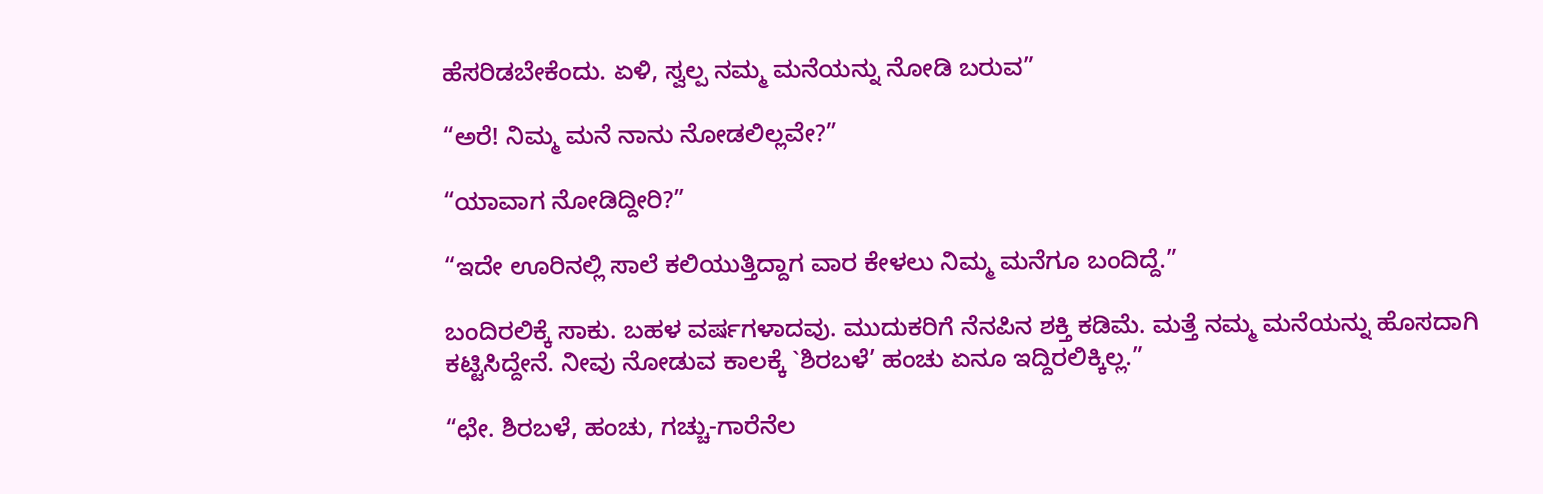ಹೆಸರಿಡಬೇಕೆಂದು. ಏಳಿ, ಸ್ವಲ್ಪ ನಮ್ಮ ಮನೆಯನ್ನು ನೋಡಿ ಬರುವ”

“ಅರೆ! ನಿಮ್ಮ ಮನೆ ನಾನು ನೋಡಲಿಲ್ಲವೇ?”

“ಯಾವಾಗ ನೋಡಿದ್ದೀರಿ?”

“ಇದೇ ಊರಿನಲ್ಲಿ ಸಾಲೆ ಕಲಿಯುತ್ತಿದ್ದಾಗ ವಾರ ಕೇಳಲು ನಿಮ್ಮ ಮನೆಗೂ ಬಂದಿದ್ದೆ.”

ಬಂದಿರಲಿಕ್ಕೆ ಸಾಕು. ಬಹಳ ವರ್ಷಗಳಾದವು. ಮುದುಕರಿಗೆ ನೆನಪಿನ ಶಕ್ತಿ ಕಡಿಮೆ. ಮತ್ತೆ ನಮ್ಮ ಮನೆಯನ್ನು ಹೊಸದಾಗಿ ಕಟ್ಟಿಸಿದ್ದೇನೆ. ನೀವು ನೋಡುವ ಕಾಲಕ್ಕೆ `ಶಿರಬಳೆ’ ಹಂಚು ಏನೂ ಇದ್ದಿರಲಿಕ್ಕಿಲ್ಲ.”

“ಛೇ. ಶಿರಬಳೆ, ಹಂಚು, ಗಚ್ಚು-ಗಾರೆನೆಲ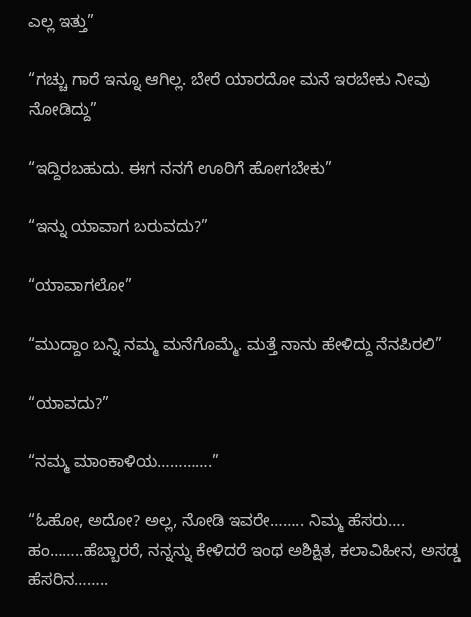ಎಲ್ಲ ಇತ್ತು”

“ಗಚ್ಚು ಗಾರೆ ಇನ್ನೂ ಆಗಿಲ್ಲ. ಬೇರೆ ಯಾರದೋ ಮನೆ ಇರಬೇಕು ನೀವು ನೋಡಿದ್ದು”

“ಇದ್ದಿರಬಹುದು. ಈಗ ನನಗೆ ಊರಿಗೆ ಹೋಗಬೇಕು”

“ಇನ್ನು ಯಾವಾಗ ಬರುವದು?”

“ಯಾವಾಗಲೋ”

“ಮುದ್ದಾಂ ಬನ್ನಿ ನಮ್ಮ ಮನೆಗೊಮ್ಮೆ. ಮತ್ತೆ ನಾನು ಹೇಳಿದ್ದು ನೆನಪಿರಲಿ”

“ಯಾವದು?”

“ನಮ್ಮ ಮಾಂಕಾಳಿಯ………….”

“ಓಹೋ, ಅದೋ? ಅಲ್ಲ, ನೋಡಿ ಇವರೇ…….. ನಿಮ್ಮ ಹೆಸರು…. ಹಂ……..ಹೆಬ್ಬಾರರೆ, ನನ್ನನ್ನು ಕೇಳಿದರೆ ಇಂಥ ಅಶಿಕ್ಷಿತ, ಕಲಾವಿಹೀನ, ಅಸಡ್ಡ ಹೆಸರಿನ……..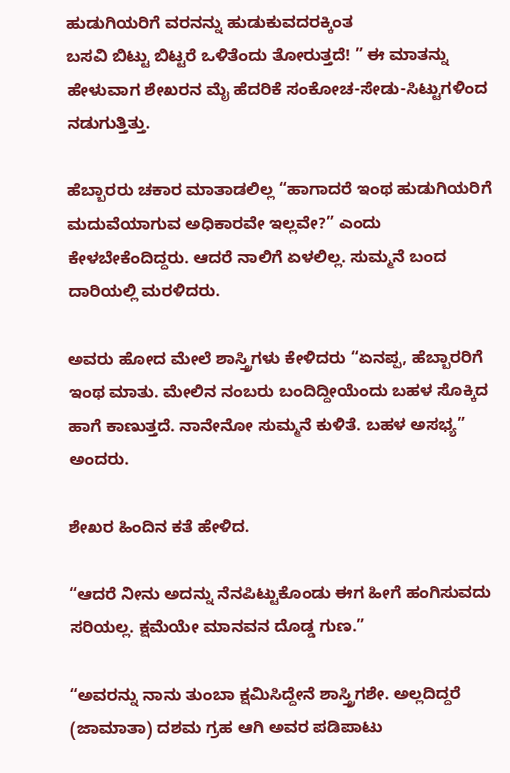ಹುಡುಗಿಯರಿಗೆ ವರನನ್ನು ಹುಡುಕುವದರಕ್ಕಿಂತ
ಬಸವಿ ಬಿಟ್ಟು ಬಿಟ್ಟರೆ ಒಳಿತೆಂದು ತೋರುತ್ತದೆ! ” ಈ ಮಾತನ್ನು ಹೇಳುವಾಗ ಶೇಖರನ ಮೈ ಹೆದರಿಕೆ ಸಂಕೋಚ-ಸೇಡು-ಸಿಟ್ಟುಗಳಿಂದ ನಡುಗುತ್ತಿತ್ತು.

ಹೆಬ್ಬಾರರು ಚಕಾರ ಮಾತಾಡಲಿಲ್ಲ “ಹಾಗಾದರೆ ಇಂಥ ಹುಡುಗಿಯರಿಗೆ ಮದುವೆಯಾಗುವ ಅಧಿಕಾರವೇ ಇಲ್ಲವೇ?” ಎಂದು ಕೇಳಬೇಕೆಂದಿದ್ದರು. ಆದರೆ ನಾಲಿಗೆ ಏಳಲಿಲ್ಲ. ಸುಮ್ಮನೆ ಬಂದ ದಾರಿಯಲ್ಲಿ ಮರಳಿದರು.

ಅವರು ಹೋದ ಮೇಲೆ ಶಾಸ್ತ್ರಿಗಳು ಕೇಳಿದರು “ಏನಪ್ಪ, ಹೆಬ್ಬಾರರಿಗೆ ಇಂಥ ಮಾತು. ಮೇಲಿನ ನಂಬರು ಬಂದಿದ್ದೀಯೆಂದು ಬಹಳ ಸೊಕ್ಕಿದ ಹಾಗೆ ಕಾಣುತ್ತದೆ. ನಾನೇನೋ ಸುಮ್ಮನೆ ಕುಳಿತೆ. ಬಹಳ ಅಸಭ್ಯ” ಅಂದರು.

ಶೇಖರ ಹಿಂದಿನ ಕತೆ ಹೇಳಿದ.

“ಆದರೆ ನೀನು ಅದನ್ನು ನೆನಪಿಟ್ಟುಕೊಂಡು ಈಗ ಹೀಗೆ ಹಂಗಿಸುವದು ಸರಿಯಲ್ಲ. ಕ್ಷಮೆಯೇ ಮಾನವನ ದೊಡ್ಡ ಗುಣ.”

“ಅವರನ್ನು ನಾನು ತುಂಬಾ ಕ್ಷಮಿಸಿದ್ದೇನೆ ಶಾಸ್ತ್ರಿಗಶೇ. ಅಲ್ಲದಿದ್ದರೆ (ಜಾಮಾತಾ) ದಶಮ ಗ್ರಹ ಆಗಿ ಅವರ ಪಡಿಪಾಟು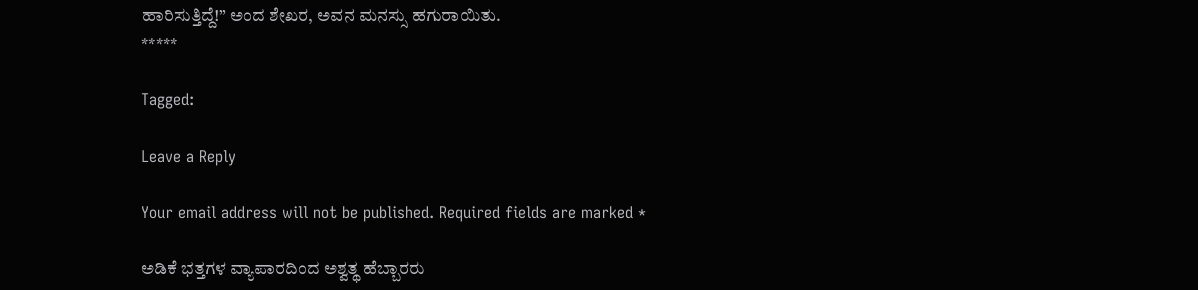ಹಾರಿಸುತ್ತಿದ್ದೆ!” ಅಂದ ಶೇಖರ, ಅವನ ಮನಸ್ಸು ಹಗುರಾಯಿತು.
*****

Tagged:

Leave a Reply

Your email address will not be published. Required fields are marked *

ಅಡಿಕೆ ಭತ್ತಗಳ ವ್ಯಾಪಾರದಿಂದ ಅಶ್ವತ್ಥ ಹೆಬ್ಬಾರರು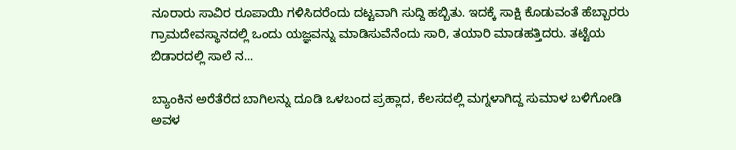ನೂರಾರು ಸಾವಿರ ರೂಪಾಯಿ ಗಳಿಸಿದರೆಂದು ದಟ್ಟವಾಗಿ ಸುದ್ದಿ ಹಬ್ಬಿತು. ಇದಕ್ಕೆ ಸಾಕ್ಷಿ ಕೊಡುವಂತೆ ಹೆಬ್ಬಾರರು ಗ್ರಾಮದೇವಸ್ಥಾನದಲ್ಲಿ ಒಂದು ಯಜ್ಞವನ್ನು ಮಾಡಿಸುವೆನೆಂದು ಸಾರಿ, ತಯಾರಿ ಮಾಡಹತ್ತಿದರು. ತಟ್ಟೆಯ ಬಿಡಾರದಲ್ಲಿ ಸಾಲೆ ನ...

ಬ್ಯಾಂಕಿನ ಅರೆತೆರೆದ ಬಾಗಿಲನ್ನು ದೂಡಿ ಒಳಬಂದ ಪ್ರಹ್ಲಾದ, ಕೆಲಸದಲ್ಲಿ ಮಗ್ನಳಾಗಿದ್ದ ಸುಮಾಳ ಬಳಿಗೋಡಿ ಅವಳ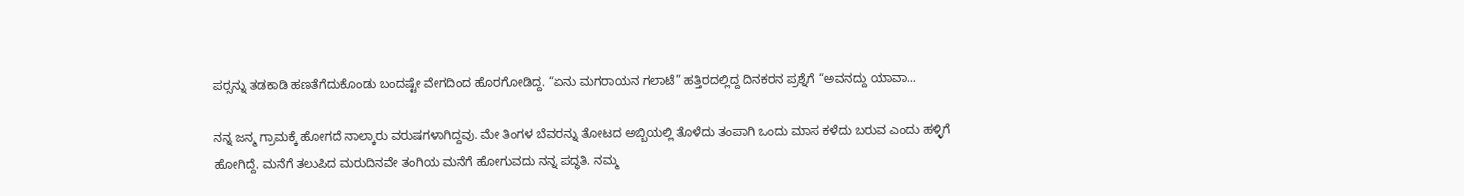ಪರ್‍ಸನ್ನು ತಡಕಾಡಿ ಹಣತೆಗೆದುಕೊಂಡು ಬಂದಷ್ಟೇ ವೇಗದಿಂದ ಹೊರಗೋಡಿದ್ದ. “ಏನು ಮಗರಾಯನ ಗಲಾಟೆ” ಹತ್ತಿರದಲ್ಲಿದ್ದ ದಿನಕರನ ಪ್ರಶ್ನೆಗೆ “ಅವನದ್ದು ಯಾವಾ...

ನನ್ನ ಜನ್ಮ ಗ್ರಾಮಕ್ಕೆ ಹೋಗದೆ ನಾಲ್ಕಾರು ವರುಷಗಳಾಗಿದ್ದವು. ಮೇ ತಿಂಗಳ ಬೆವರನ್ನು ತೋಟದ ಅಬ್ಬಿಯಲ್ಲಿ ತೊಳೆದು ತಂಪಾಗಿ ಒಂದು ಮಾಸ ಕಳೆದು ಬರುವ ಎಂದು ಹಳ್ಳಿಗೆ ಹೋಗಿದ್ದೆ. ಮನೆಗೆ ತಲುಪಿದ ಮರುದಿನವೇ ತಂಗಿಯ ಮನೆಗೆ ಹೋಗುವದು ನನ್ನ ಪದ್ಧತಿ. ನಮ್ಮ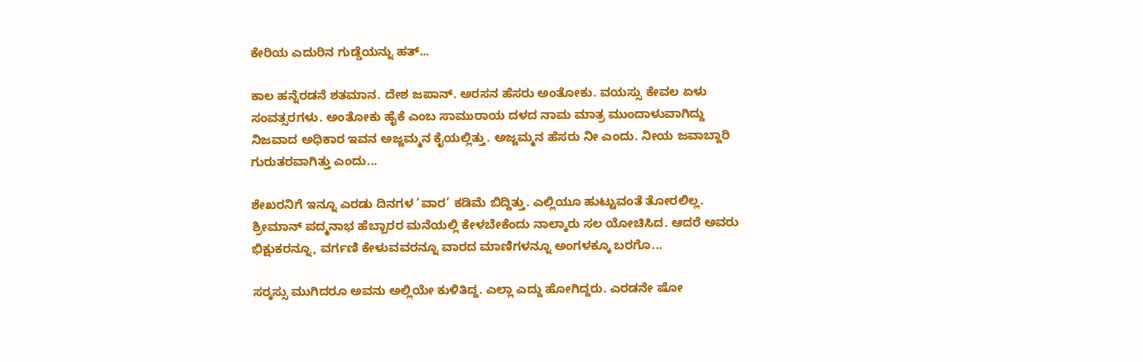ಕೇರಿಯ ಎದುರಿನ ಗುಡ್ಡೆಯನ್ನು ಹತ್...

ಕಾಲ ಹನ್ನೆರಡನೆ ಶತಮಾನ. ದೇಶ ಜಪಾನ್. ಅರಸನ ಹೆಸರು ಅಂತೋಕು. ವಯಸ್ಸು ಕೇವಲ ಏಳು ಸಂವತ್ಸರಗಳು. ಅಂತೋಕು ಹೈಕೆ ಎಂಬ ಸಾಮುರಾಯ ದಳದ ನಾಮ ಮಾತ್ರ ಮುಂದಾಳುವಾಗಿದ್ದು ನಿಜವಾದ ಅಧಿಕಾರ ಇವನ ಅಜ್ಜಮ್ಮನ ಕೈಯಲ್ಲಿತ್ತು. ಅಜ್ಜಮ್ಮನ ಹೆಸರು ನೀ ಎಂದು. ನೀಯ ಜವಾಬ್ದಾರಿ ಗುರುತರವಾಗಿತ್ತು ಎಂದು...

ಶೇಖರನಿಗೆ ಇನ್ನೂ ಎರಡು ದಿನಗಳ ‘ವಾರ’ ಕಡಿಮೆ ಬಿದ್ದಿತ್ತು. ಎಲ್ಲಿಯೂ ಹುಟ್ಟುವಂತೆ ತೋರಲಿಲ್ಲ. ಶ್ರೀಮಾನ್ ಪದ್ಮನಾಭ ಹೆಬ್ಬಾರರ ಮನೆಯಲ್ಲಿ ಕೇಳಬೇಕೆಂದು ನಾಲ್ಕಾರು ಸಲ ಯೋಚಿಸಿದ. ಆದರೆ ಅವರು ಭಿಕ್ಷುಕರನ್ನೂ, ವರ್ಗಣಿ ಕೇಳುವವರನ್ನೂ ವಾರದ ಮಾಣಿಗಳನ್ನೂ ಅಂಗಳಕ್ಕೂ ಬರಗೊ...

ಸರ್‍ಕಸ್ಸು ಮುಗಿದರೂ ಅವನು ಅಲ್ಲಿಯೇ ಕುಳಿತಿದ್ದ. ಎಲ್ಲಾ ಎದ್ದು ಹೋಗಿದ್ದರು. ಎರಡನೇ ಷೋ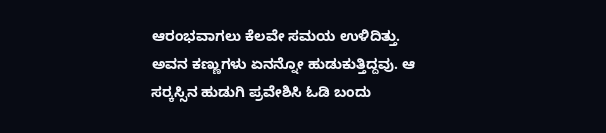ಆರಂಭವಾಗಲು ಕೆಲವೇ ಸಮಯ ಉಳಿದಿತ್ತು. ಅವನ ಕಣ್ಣುಗಳು ಏನನ್ನೋ ಹುಡುಕುತ್ತಿದ್ದವು. ಆ ಸರ್‍ಕಸ್ಸಿನ ಹುಡುಗಿ ಪ್ರವೇಶಿಸಿ ಓಡಿ ಬಂದು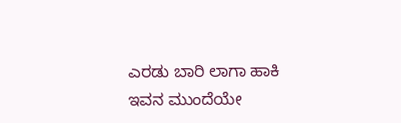ಎರಡು ಬಾರಿ ಲಾಗಾ ಹಾಕಿ ಇವನ ಮುಂದೆಯೇ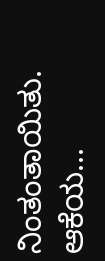ನಿಂತಂತಾಯಿತು. ಆಕೆಯ...